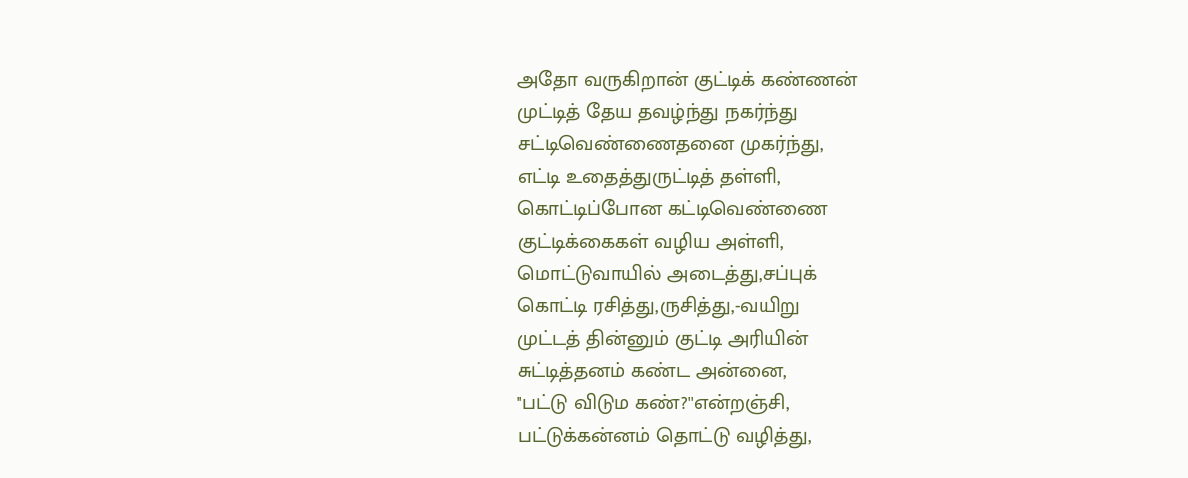அதோ வருகிறான் குட்டிக் கண்ணன்
முட்டித் தேய தவழ்ந்து நகர்ந்து
சட்டிவெண்ணைதனை முகர்ந்து,
எட்டி உதைத்துருட்டித் தள்ளி,
கொட்டிப்போன கட்டிவெண்ணை
குட்டிக்கைகள் வழிய அள்ளி,
மொட்டுவாயில் அடைத்து,சப்புக்
கொட்டி ரசித்து,ருசித்து,-வயிறு
முட்டத் தின்னும் குட்டி அரியின்
சுட்டித்தனம் கண்ட அன்னை,
''பட்டு விடும கண்?''என்றஞ்சி,
பட்டுக்கன்னம் தொட்டு வழித்து,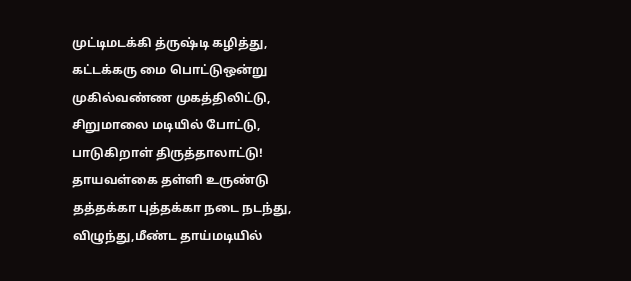முட்டிமடக்கி த்ருஷ்டி கழித்து,
கட்டக்கரு மை பொட்டுஒன்று
முகில்வண்ண முகத்திலிட்டு,
சிறுமாலை மடியில் போட்டு,
பாடுகிறாள் திருத்தாலாட்டு!
தாயவள்கை தள்ளி உருண்டு
தத்தக்கா புத்தக்கா நடை நடந்து,
விழுந்து,மீண்ட தாய்மடியில்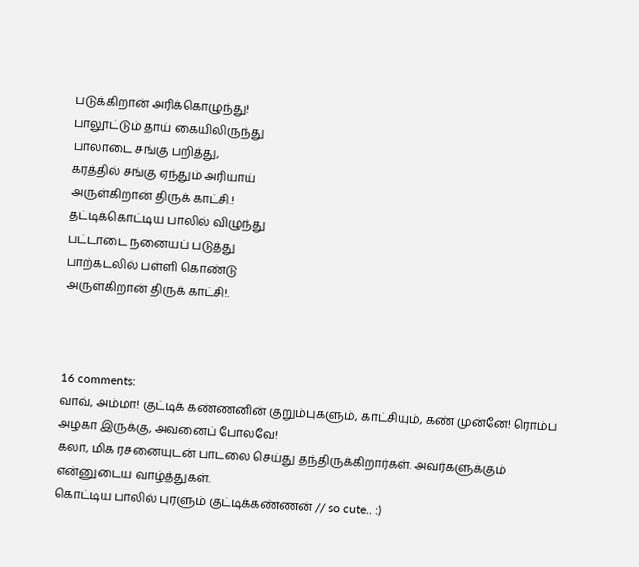படுக்கிறான் அரிக்கொழுந்து!
பாலூட்டும் தாய் கையிலிருந்து
பாலாடை சங்கு பறித்து,
கரத்தில் சங்கு ஏந்தும் அரியாய்
அருள்கிறான் திருக் காட்சி.!
தட்டிக்கொட்டிய பாலில் விழுந்து
பட்டாடை நனையப் படுத்து
பாற்கடலில் பள்ளி கொண்டு
அருள்கிறான் திருக் காட்சி!.



16 comments:
வாவ், அம்மா! குட்டிக் கண்ணனின் குறும்புகளும், காட்சியும், கண் முன்னே! ரொம்ப அழகா இருக்கு, அவனைப் போலவே!
கலா, மிக ரசனையுடன் பாடலை செய்து தந்திருக்கிறார்கள். அவர்களுக்கும் என்னுடைய வாழ்த்துகள்.
கொட்டிய பாலில் புரளும் குட்டிக்கண்ணன் // so cute.. :)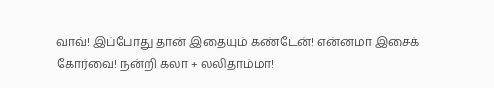வாவ்! இப்போது தான் இதையும் கண்டேன்! என்னமா இசைக் கோர்வை! நன்றி கலா + லலிதாம்மா!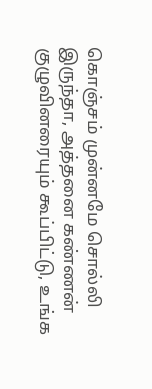கொஞ்சம் முன்னமே சொல்லி இருந்தா, அத்தனை கண்ணன் குழுவினரையும் கூப்பிட்டு, உங்க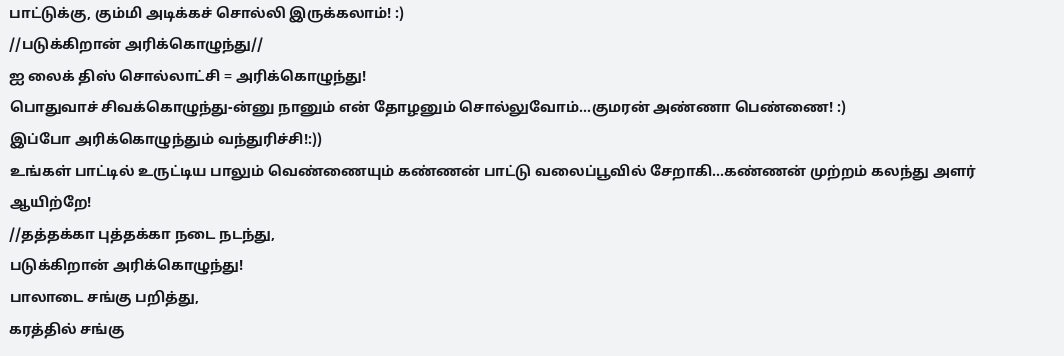பாட்டுக்கு, கும்மி அடிக்கச் சொல்லி இருக்கலாம்! :)
//படுக்கிறான் அரிக்கொழுந்து//
ஐ லைக் திஸ் சொல்லாட்சி = அரிக்கொழுந்து!
பொதுவாச் சிவக்கொழுந்து-ன்னு நானும் என் தோழனும் சொல்லுவோம்...குமரன் அண்ணா பெண்ணை! :)
இப்போ அரிக்கொழுந்தும் வந்துரிச்சி!:))
உங்கள் பாட்டில் உருட்டிய பாலும் வெண்ணையும் கண்ணன் பாட்டு வலைப்பூவில் சேறாகி...கண்ணன் முற்றம் கலந்து அளர் ஆயிற்றே!
//தத்தக்கா புத்தக்கா நடை நடந்து,
படுக்கிறான் அரிக்கொழுந்து!
பாலாடை சங்கு பறித்து,
கரத்தில் சங்கு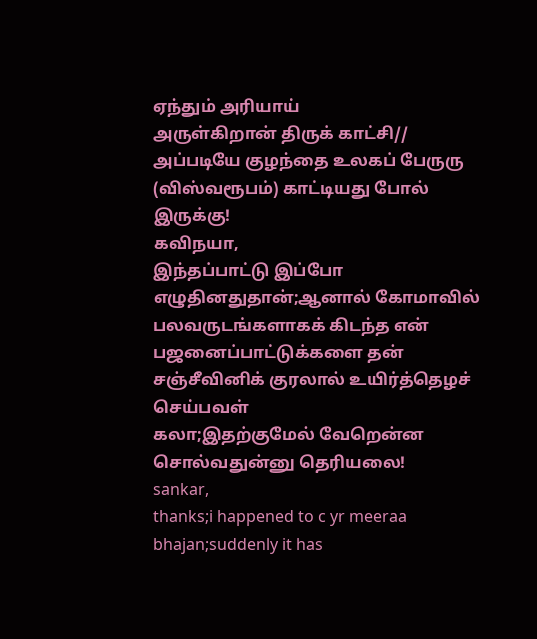ஏந்தும் அரியாய்
அருள்கிறான் திருக் காட்சி//
அப்படியே குழந்தை உலகப் பேருரு (விஸ்வரூபம்) காட்டியது போல் இருக்கு!
கவிநயா,
இந்தப்பாட்டு இப்போ எழுதினதுதான்;ஆனால் கோமாவில் பலவருடங்களாகக் கிடந்த என் பஜனைப்பாட்டுக்களை தன் சஞ்சீவினிக் குரலால் உயிர்த்தெழச் செய்பவள்
கலா;இதற்குமேல் வேறென்ன சொல்வதுன்னு தெரியலை!
sankar,
thanks;i happened to c yr meeraa bhajan;suddenly it has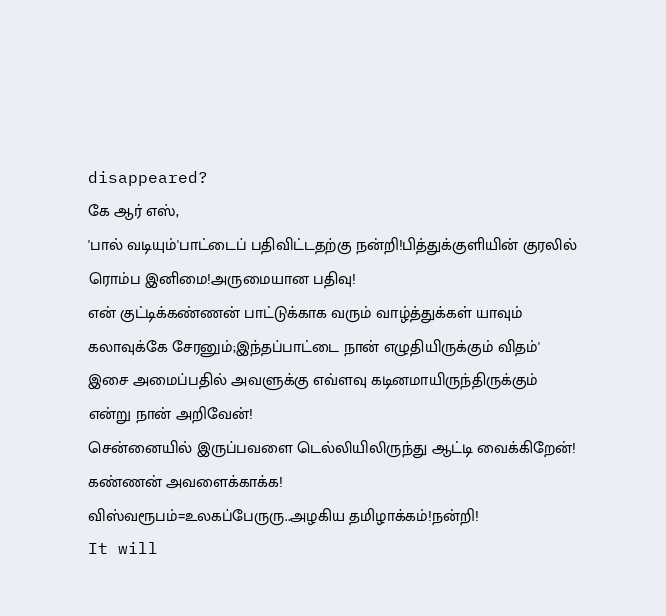disappeared?
கே ஆர் எஸ்,
'பால் வடியும்'பாட்டைப் பதிவிட்டதற்கு நன்றி!பித்துக்குளியின் குரலில் ரொம்ப இனிமை!அருமையான பதிவு!
என் குட்டிக்கண்ணன் பாட்டுக்காக வரும் வாழ்த்துக்கள் யாவும் கலாவுக்கே சேரனும்;இந்தப்பாட்டை நான் எழுதியிருக்கும் விதம்' இசை அமைப்பதில் அவளுக்கு எவ்ளவு கடினமாயிருந்திருக்கும் என்று நான் அறிவேன்!
சென்னையில் இருப்பவளை டெல்லியிலிருந்து ஆட்டி வைக்கிறேன்!
கண்ணன் அவளைக்காக்க!
விஸ்வரூபம்=உலகப்பேருரு..அழகிய தமிழாக்கம்!நன்றி!
It will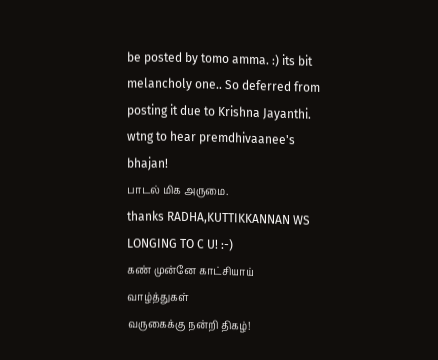be posted by tomo amma. :) its bit melancholy one.. So deferred from posting it due to Krishna Jayanthi.
wtng to hear premdhivaanee's bhajan!
பாடல் மிக அருமை.
thanks RADHA,KUTTIKKANNAN WS LONGING TO C U! :-)
கண் முன்னே காட்சியாய்
வாழ்த்துகள்
வருகைக்கு நன்றி திகழ்!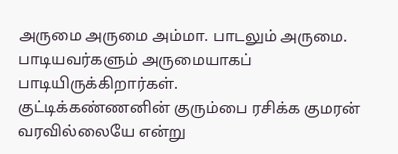அருமை அருமை அம்மா. பாடலும் அருமை. பாடியவர்களும் அருமையாகப் பாடியிருக்கிறார்கள்.
குட்டிக்கண்ணனின் குரும்பை ரசிக்க குமரன் வரவில்லையே என்று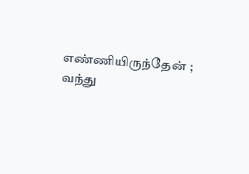எண்ணியிருந்தேன் ;
வந்து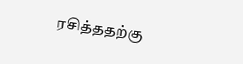ரசித்ததற்கு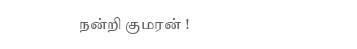நன்றி குமரன் !